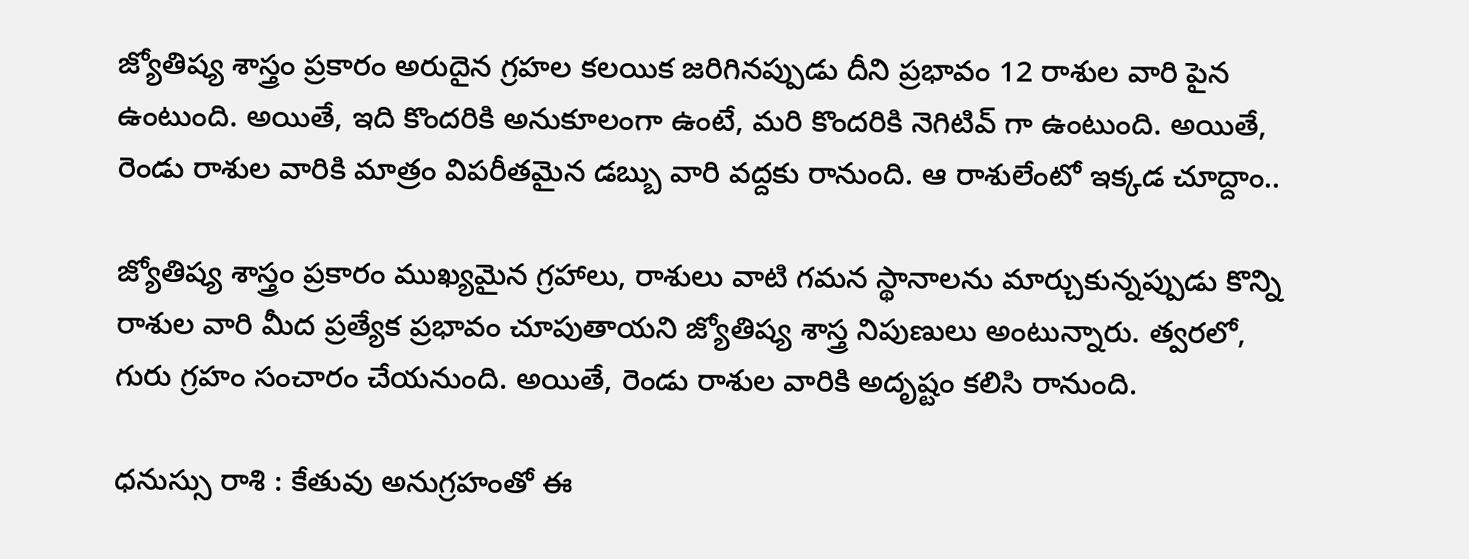జ్యోతిష్య శాస్త్రం ప్రకారం అరుదైన గ్రహల కలయిక జరిగినప్పుడు దీని ప్రభావం 12 రాశుల వారి పైన ఉంటుంది. అయితే, ఇది కొందరికి అనుకూలంగా ఉంటే, మరి కొందరికి నెగిటివ్ గా ఉంటుంది. అయితే, రెండు రాశుల వారికి మాత్రం విపరీతమైన డబ్బు వారి వద్దకు రానుంది. ఆ రాశులేంటో ఇక్కడ చూద్దాం..

జ్యోతిష్య శాస్త్రం ప్రకారం ముఖ్యమైన గ్రహాలు, రాశులు వాటి గమన స్థానాలను మార్చుకున్నప్పుడు కొన్ని రాశుల వారి మీద ప్రత్యేక ప్రభావం చూపుతాయని జ్యోతిష్య శాస్త్ర నిపుణులు అంటున్నారు. త్వరలో, గురు గ్రహం సంచారం చేయనుంది. అయితే, రెండు రాశుల వారికి అదృష్టం కలిసి రానుంది.

ధనుస్సు రాశి : కేతువు అనుగ్రహంతో ఈ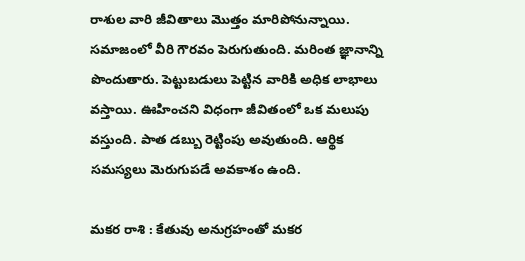రాశుల వారి జీవితాలు మొత్తం మారిపోనున్నాయి. సమాజంలో వీరి గౌరవం పెరుగుతుంది. మరింత జ్ఞానాన్ని పొందుతారు. పెట్టుబడులు పెట్టిన వారికి అధిక లాభాలు వస్తాయి. ఊహించని విధంగా జీవితంలో ఒక మలుపు వస్తుంది. పాత డబ్బు రెట్టింపు అవుతుంది. ఆర్థిక సమస్యలు మెరుగుపడే అవకాశం ఉంది.

మకర రాశి : కేతువు అనుగ్రహంతో మకర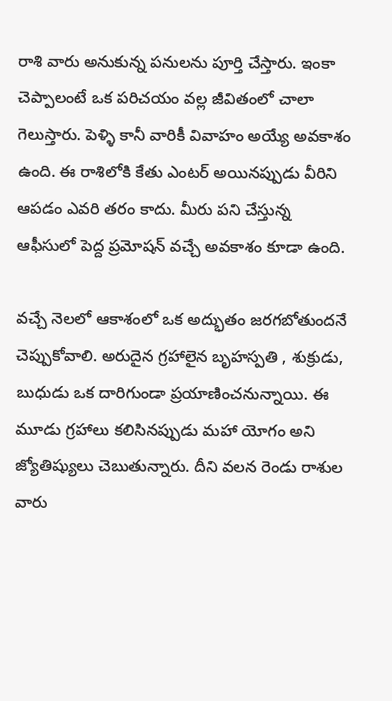రాశి వారు అనుకున్న పనులను పూర్తి చేస్తారు. ఇంకా చెప్పాలంటే ఒక పరిచయం వల్ల జీవితంలో చాలా గెలుస్తారు. పెళ్ళి కానీ వారికీ వివాహం అయ్యే అవకాశం ఉంది. ఈ రాశిలోకి కేతు ఎంటర్ అయినప్పుడు వీరిని ఆపడం ఎవరి తరం కాదు. మీరు పని చేస్తున్న ఆఫీసులో పెద్ద ప్రమోషన్ వచ్చే అవకాశం కూడా ఉంది.

వచ్చే నెలలో ఆకాశంలో ఒక అద్భుతం జరగబోతుందనే చెప్పుకోవాలి. అరుదైన గ్రహాలైన బృహస్పతి , శుక్రుడు, బుధుడు ఒక దారిగుండా ప్రయాణించనున్నాయి. ఈ మూడు గ్రహాలు కలిసినప్పుడు మహా యోగం అని జ్యోతిష్యులు చెబుతున్నారు. దీని వలన రెండు రాశుల వారు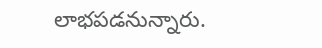లాభపడనున్నారు.